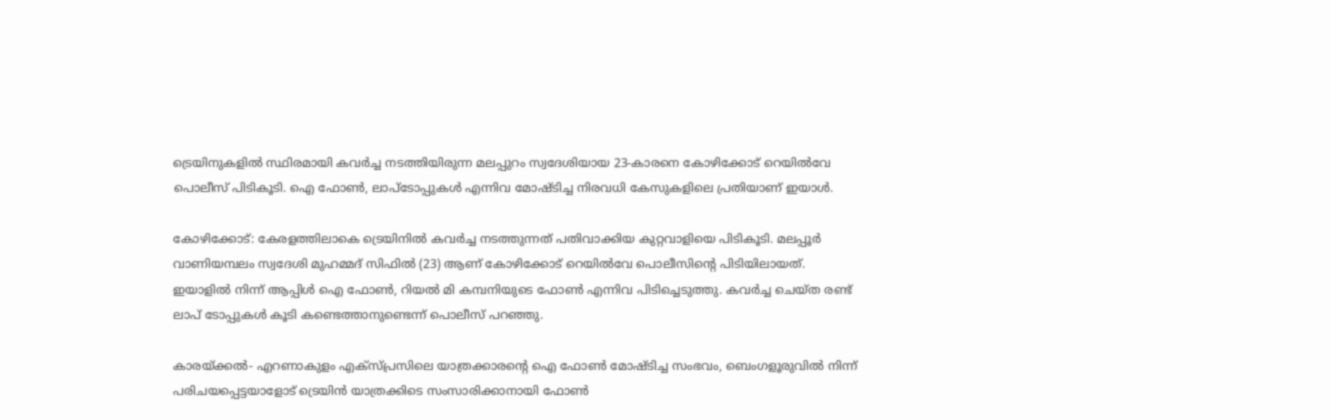ട്രെയിനുകളിൽ സ്ഥിരമായി കവർച്ച നടത്തിയിരുന്ന മലപ്പുറം സ്വദേശിയായ 23-കാരനെ കോഴിക്കോട് റെയിൽവേ പൊലീസ് പിടികൂടി. ഐ ഫോൺ, ലാപ്ടോപ്പുകൾ എന്നിവ മോഷ്ടിച്ച നിരവധി കേസുകളിലെ പ്രതിയാണ് ഇയാൾ.

കോഴിക്കോട്: കേരളത്തിലാകെ ട്രെയിനില്‍ കവര്‍ച്ച നടത്തുന്നത് പതിവാക്കിയ കുറ്റവാളിയെ പിടികൂടി. മലപ്പൂര്‍ വാണിയമ്പലം സ്വദേശി മുഹമ്മദ് സിഫില്‍ (23) ആണ് കോഴിക്കോട് റെയില്‍വേ പൊലീസിന്‍റെ പിടിയിലായത്. ഇയാളില്‍ നിന്ന് ആപ്പിള്‍ ഐ ഫോണ്‍, റിയല്‍ മി കമ്പനിയുടെ ഫോണ്‍ എന്നിവ പിടിച്ചെടുത്തു. കവര്‍ച്ച ചെയ്ത രണ്ട് ലാപ് ടോപ്പുകള്‍ കൂടി കണ്ടെത്താനുണ്ടെന്ന് പൊലീസ് പറഞ്ഞു.

കാരയ്ക്കല്‍- എറണാകുളം എക്‌സ്പ്രസിലെ യാത്രക്കാരന്‍റെ ഐ ഫോണ്‍ മോഷ്ടിച്ച സംഭവം, ബെംഗളൂരുവില്‍ നിന്ന് പരിചയപ്പെട്ടയാളോട് ട്രെയിന്‍ യാത്രക്കിടെ സംസാരിക്കാനായി ഫോണ്‍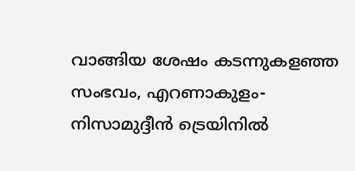വാങ്ങിയ ശേഷം കടന്നുകളഞ്ഞ സംഭവം, എറണാകുളം-നിസാമുദ്ദീന്‍ ട്രെയിനില്‍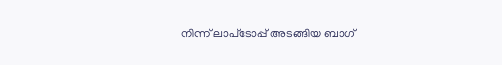നിന്ന് ലാപ്‌ടോപ്പ് അടങ്ങിയ ബാഗ്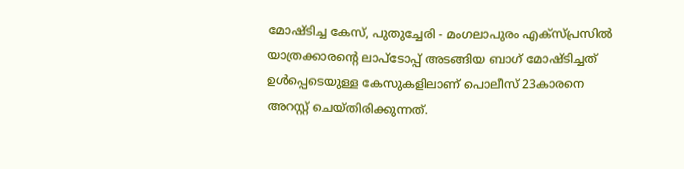മോഷ്ടിച്ച കേസ്, പുതുച്ചേരി - മംഗലാപുരം എക്‌സ്പ്രസില്‍ യാത്രക്കാരന്റെ ലാപ്‌ടോപ്പ് അടങ്ങിയ ബാഗ് മോഷ്ടിച്ചത് ഉള്‍പ്പെടെയുള്ള കേസുകളിലാണ് പൊലീസ് 23കാരനെ അറസ്റ്റ് ചെയ്തിരിക്കുന്നത്.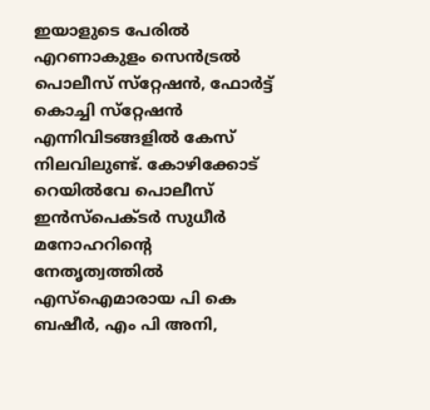ഇയാളുടെ പേരില്‍ എറണാകുളം സെന്‍ട്രല്‍ പൊലീസ് സ്‌റ്റേഷന്‍, ഫോര്‍ട്ട് കൊച്ചി സ്‌റ്റേഷന്‍ എന്നിവിടങ്ങളില്‍ കേസ് നിലവിലുണ്ട്. കോഴിക്കോട് റെയില്‍വേ പൊലീസ് ഇന്‍സ്‌പെക്ടര്‍ സുധീര്‍ മനോഹറിന്റെ നേതൃത്വത്തില്‍ എസ്‌ഐമാരായ പി കെ ബഷീര്‍, എം പി അനി,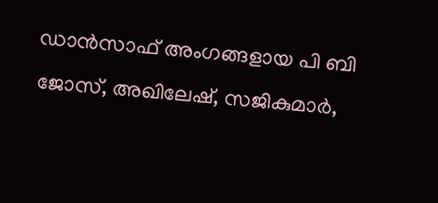ഡാന്‍സാഫ് അംഗങ്ങളായ പി ബി ജോസ്, അഖിലേഷ്, സജികുമാര്‍,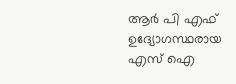ആര്‍ പി എഫ് ഉദ്യോഗസ്ഥരായ എസ്‌ ഐ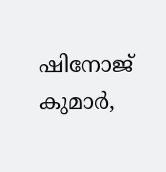ഷിനോജ് കുമാര്‍,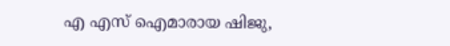എ എസ്‌ ഐമാരായ ഷിജു,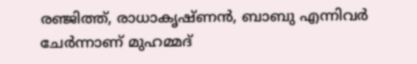രഞ്ജിത്ത്, രാധാകൃഷ്ണന്‍, ബാബു എന്നിവര്‍ ചേര്‍ന്നാണ് മുഹമ്മദ്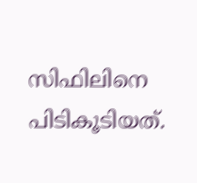സിഫിലിനെ പിടികൂടിയത്.